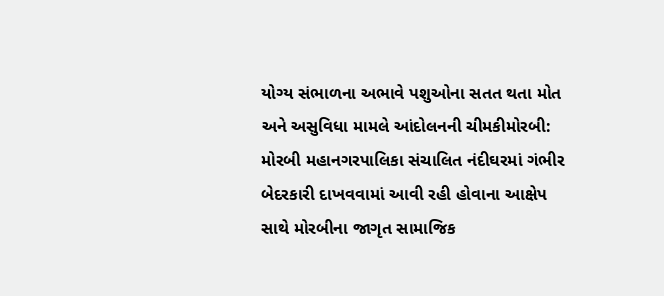યોગ્ય સંભાળના અભાવે પશુઓના સતત થતા મોત અને અસુવિધા મામલે આંદોલનની ચીમકીમોરબી: મોરબી મહાનગરપાલિકા સંચાલિત નંદીઘરમાં ગંભીર બેદરકારી દાખવવામાં આવી રહી હોવાના આક્ષેપ સાથે મોરબીના જાગૃત સામાજિક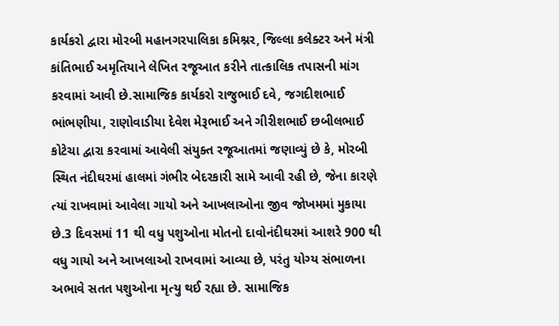કાર્યકરો દ્વારા મોરબી મહાનગરપાલિકા કમિશ્નર, જિલ્લા કલેક્ટર અને મંત્રી કાંતિભાઈ અમૃતિયાને લેખિત રજૂઆત કરીને તાત્કાલિક તપાસની માંગ કરવામાં આવી છે.સામાજિક કાર્યકરો રાજુભાઈ દવે, જગદીશભાઈ ભાંભણીયા, રાણોવાડીયા દેવેશ મેરૂભાઈ અને ગીરીશભાઈ છબીલભાઈ કોટેચા દ્વારા કરવામાં આવેલી સંયુક્ત રજૂઆતમાં જણાવ્યું છે કે, મોરબી સ્થિત નંદીઘરમાં હાલમાં ગંભીર બેદરકારી સામે આવી રહી છે, જેના કારણે ત્યાં રાખવામાં આવેલા ગાયો અને આખલાઓના જીવ જોખમમાં મુકાયા છે.3 દિવસમાં 11 થી વધુ પશુઓના મોતનો દાવોનંદીઘરમાં આશરે 900 થી વધુ ગાયો અને આખલાઓ રાખવામાં આવ્યા છે, પરંતુ યોગ્ય સંભાળના અભાવે સતત પશુઓના મૃત્યુ થઈ રહ્યા છે. સામાજિક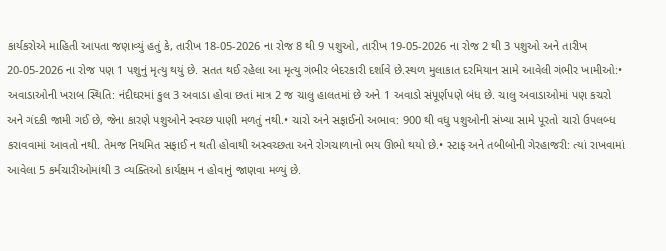કાર્યકરોએ માહિતી આપતા જણાવ્યું હતું કે, તારીખ 18-05-2026 ના રોજ 8 થી 9 પશુઓ, તારીખ 19-05-2026 ના રોજ 2 થી 3 પશુઓ અને તારીખ 20-05-2026 ના રોજ પણ 1 પશુનું મૃત્યુ થયું છે. સતત થઈ રહેલા આ મૃત્યુ ગંભીર બેદરકારી દર્શાવે છે.સ્થળ મુલાકાત દરમિયાન સામે આવેલી ગંભીર ખામીઓ:• અવાડાઓની ખરાબ સ્થિતિ: નંદીઘરમાં કુલ 3 અવાડા હોવા છતાં માત્ર 2 જ ચાલુ હાલતમાં છે અને 1 અવાડો સંપૂર્ણપણે બંધ છે. ચાલુ અવાડાઓમાં પણ કચરો અને ગંદકી જામી ગઈ છે, જેના કારણે પશુઓને સ્વચ્છ પાણી મળતું નથી.• ચારો અને સફાઈનો અભાવ: 900 થી વધુ પશુઓની સંખ્યા સામે પૂરતો ચારો ઉપલબ્ધ કરાવવામાં આવતો નથી. તેમજ નિયમિત સફાઈ ન થતી હોવાથી અસ્વચ્છતા અને રોગચાળાનો ભય ઊભો થયો છે.• સ્ટાફ અને તબીબોની ગેરહાજરી: ત્યાં રાખવામાં આવેલા 5 કર્મચારીઓમાંથી 3 વ્યક્તિઓ કાર્યક્ષમ ન હોવાનું જાણવા મળ્યું છે.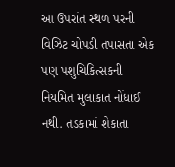આ ઉપરાંત સ્થળ પરની વિઝિટ ચોપડી તપાસતા એક પણ પશુચિકિત્સકની નિયમિત મુલાકાત નોંધાઈ નથી. તડકામાં શેકાતા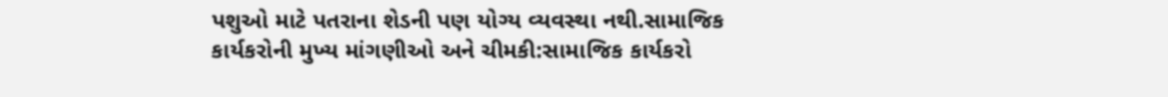પશુઓ માટે પતરાના શેડની પણ યોગ્ય વ્યવસ્થા નથી.સામાજિક કાર્યકરોની મુખ્ય માંગણીઓ અને ચીમકી:સામાજિક કાર્યકરો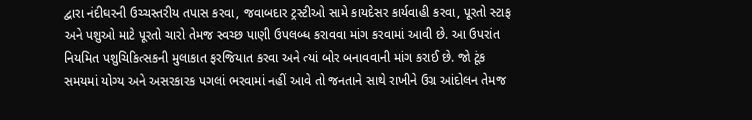દ્વારા નંદીઘરની ઉચ્ચસ્તરીય તપાસ કરવા, જવાબદાર ટ્રસ્ટીઓ સામે કાયદેસર કાર્યવાહી કરવા, પૂરતો સ્ટાફ અને પશુઓ માટે પૂરતો ચારો તેમજ સ્વચ્છ પાણી ઉપલબ્ધ કરાવવા માંગ કરવામાં આવી છે. આ ઉપરાંત નિયમિત પશુચિકિત્સકની મુલાકાત ફરજિયાત કરવા અને ત્યાં બોર બનાવવાની માંગ કરાઈ છે. જો ટૂંક સમયમાં યોગ્ય અને અસરકારક પગલાં ભરવામાં નહીં આવે તો જનતાને સાથે રાખીને ઉગ્ર આંદોલન તેમજ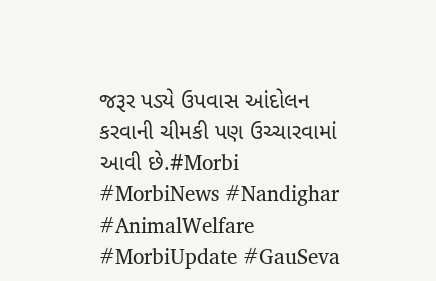જરૂર પડ્યે ઉપવાસ આંદોલન કરવાની ચીમકી પણ ઉચ્ચારવામાં આવી છે.#Morbi #MorbiNews #Nandighar #AnimalWelfare #MorbiUpdate #GauSeva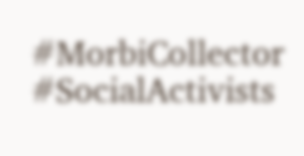#MorbiCollector #SocialActivists